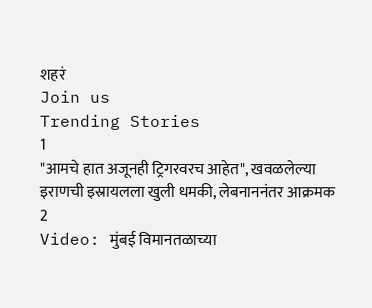शहरं
Join us
Trending Stories
1
"आमचे हात अजूनही ट्रिगरवरच आहेत", खवळलेल्या इराणची इस्रायलला खुली धमकी, लेबनाननंतर आक्रमक
2
Video: मुंबई विमानतळाच्या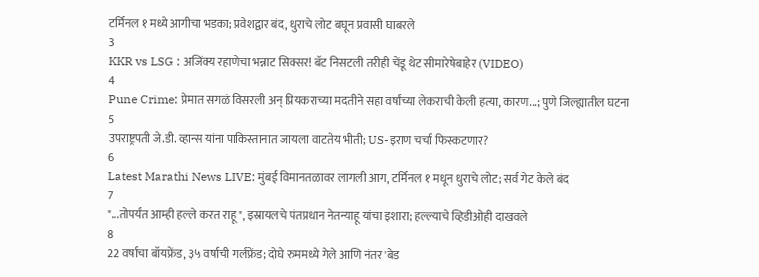टर्मिनल १ मध्ये आगीचा भडका; प्रवेशद्वार बंद, धुराचे लोट बघून प्रवासी घाबरले
3
KKR vs LSG : अजिंक्य रहाणेचा भन्नाट सिक्सर! बॅट निसटली तरीही चेंडू थेट सीमारेषेबाहेर (VIDEO)
4
Pune Crime: प्रेमात सगळं विसरली अन् प्रियकराच्या मदतीने सहा वर्षांच्या लेकराची केली हत्या, कारण...; पुणे जिल्ह्यातील घटना
5
उपराष्ट्रपती जे.डी. व्हान्स यांना पाकिस्तानात जायला वाटतेय भीती; US-इराण चर्चा फिस्कटणार?
6
Latest Marathi News LIVE: मुंबई विमानतळावर लागली आग, टर्मिनल १ मधून धुराचे लोट; सर्व गेट केले बंद
7
"...तोपर्यंत आम्ही हल्ले करत राहू", इस्रायलचे पंतप्रधान नेतन्याहू यांचा इशारा; हल्ल्याचे व्हिडीओही दाखवले
8
22 वर्षाचा बॉयफ्रेंड, ३५ वर्षाची गर्लफ्रेंड; दोघे रुममध्ये गेले आणि नंतर 'बेड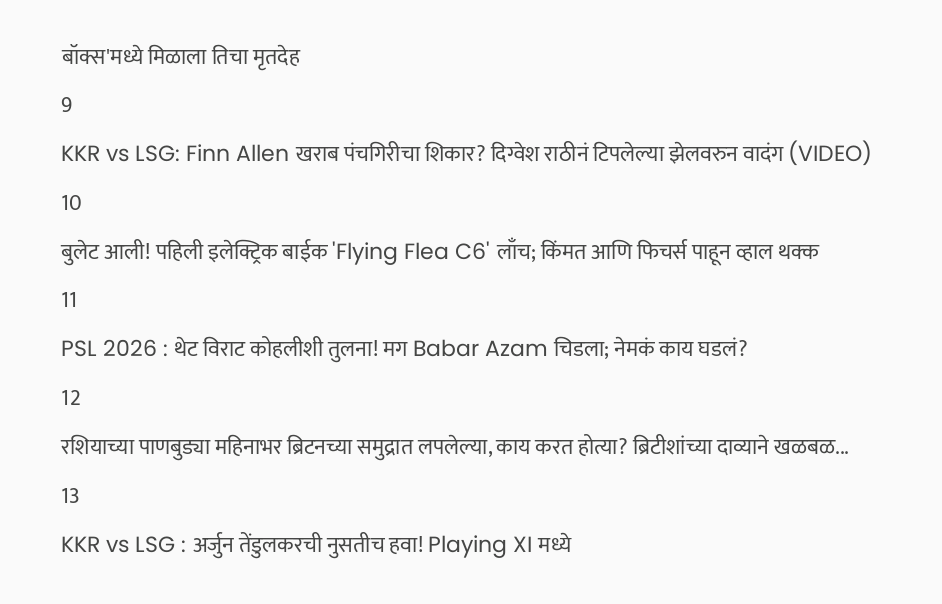बॉक्स'मध्ये मिळाला तिचा मृतदेह
9
KKR vs LSG: Finn Allen खराब पंचगिरीचा शिकार? दिग्वेश राठीनं टिपलेल्या झेलवरुन वादंग (VIDEO)
10
बुलेट आली! पहिली इलेक्ट्रिक बाईक 'Flying Flea C6' लाँच; किंमत आणि फिचर्स पाहून व्हाल थक्क
11
PSL 2026 : थेट विराट कोहलीशी तुलना! मग Babar Azam चिडला; नेमकं काय घडलं?
12
रशियाच्या पाणबुड्या महिनाभर ब्रिटनच्या समुद्रात लपलेल्या, काय करत होत्या? ब्रिटीशांच्या दाव्याने खळबळ...
13
KKR vs LSG : अर्जुन तेंडुलकरची नुसतीच हवा! Playing XI मध्ये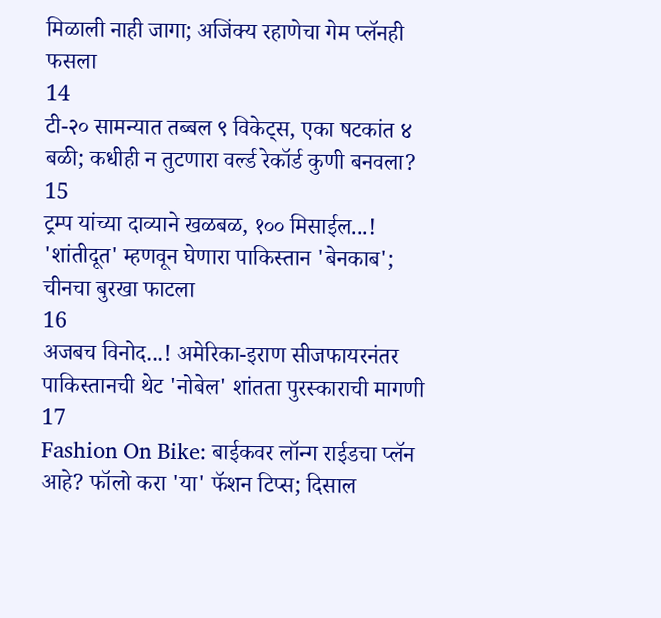मिळाली नाही जागा; अजिंक्य रहाणेचा गेम प्लॅनही फसला
14
टी-२० सामन्यात तब्बल ९ विकेट्स, एका षटकांत ४ बळी; कधीही न तुटणारा वर्ल्ड रेकॉर्ड कुणी बनवला?
15
ट्रम्प यांच्या दाव्याने खळबळ, १०० मिसाईल...! 'शांतीदूत' म्हणवून घेणारा पाकिस्तान 'बेनकाब'; चीनचा बुरखा फाटला
16
अजबच विनोद...! अमेरिका-इराण सीजफायरनंतर पाकिस्तानची थेट 'नोबेल' शांतता पुरस्काराची मागणी
17
Fashion On Bike: बाईकवर लॉन्ग राईडचा प्लॅन आहे? फॉलो करा 'या' फॅशन टिप्स; दिसाल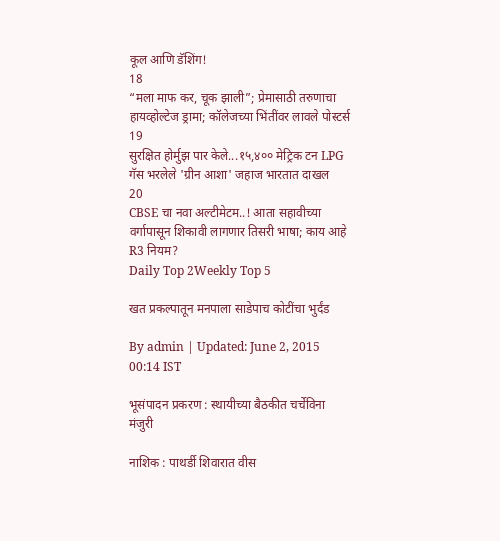कूल आणि डॅशिंग!
18
“मला माफ कर, चूक झाली”; प्रेमासाठी तरुणाचा हायव्होल्टेज ड्रामा; कॉलेजच्या भिंतींवर लावले पोस्टर्स
19
सुरक्षित होर्मुझ पार केले...१५,४०० मेट्रिक टन LPG गॅस भरलेले 'ग्रीन आशा' जहाज भारतात दाखल
20
CBSE चा नवा अल्टीमेटम..! आता सहावीच्या वर्गापासून शिकावी लागणार तिसरी भाषा; काय आहे R3 नियम?
Daily Top 2Weekly Top 5

खत प्रकल्पातून मनपाला साडेपाच कोटींचा भुर्दंड

By admin | Updated: June 2, 2015 00:14 IST

भूसंपादन प्रकरण : स्थायीच्या बैठकीत चर्चेविना मंजुरी

नाशिक : पाथर्डी शिवारात वीस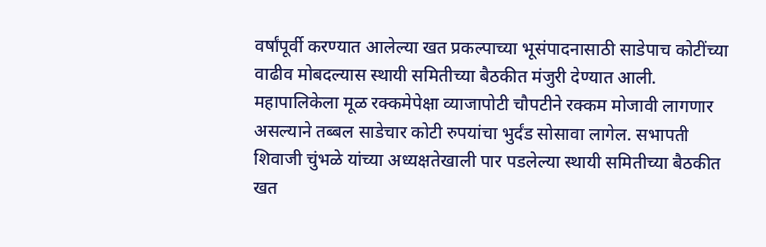वर्षांपूर्वी करण्यात आलेल्या खत प्रकल्पाच्या भूसंपादनासाठी साडेपाच कोटींच्या वाढीव मोबदल्यास स्थायी समितीच्या बैठकीत मंजुरी देण्यात आली. महापालिकेला मूळ रक्कमेपेक्षा व्याजापोटी चौपटीने रक्कम मोजावी लागणार असल्याने तब्बल साडेचार कोटी रुपयांचा भुर्दंड सोसावा लागेल. सभापती शिवाजी चुंभळे यांच्या अध्यक्षतेखाली पार पडलेल्या स्थायी समितीच्या बैठकीत खत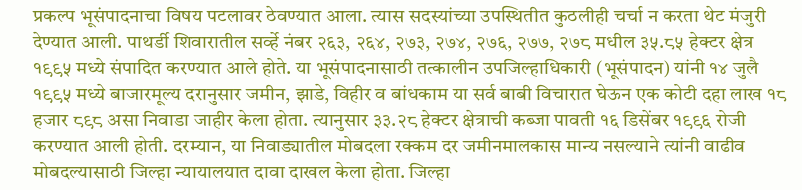प्रकल्प भूसंपादनाचा विषय पटलावर ठेवण्यात आला. त्यास सदस्यांच्या उपस्थितीत कुठलीही चर्चा न करता थेट मंजुरी देण्यात आली. पाथर्डी शिवारातील सर्व्हे नंबर २६३, २६४, २७३, २७४, २७६, २७७, २७८ मधील ३५.८५ हेक्टर क्षेत्र १९९५ मध्ये संपादित करण्यात आले होते. या भूसंपादनासाठी तत्कालीन उपजिल्हाधिकारी (भूसंपादन) यांनी १४ जुलै १९९५ मध्ये बाजारमूल्य दरानुसार जमीन, झाडे, विहीर व बांधकाम या सर्व बाबी विचारात घेऊन एक कोटी दहा लाख १८ हजार ८९८ असा निवाडा जाहीर केला होता. त्यानुसार ३३.२८ हेक्टर क्षेत्राची कब्जा पावती १६ डिसेंबर १९९६ रोजी करण्यात आली होती. दरम्यान, या निवाड्यातील मोबदला रक्कम दर जमीनमालकास मान्य नसल्याने त्यांनी वाढीव मोबदल्यासाठी जिल्हा न्यायालयात दावा दाखल केला होता. जिल्हा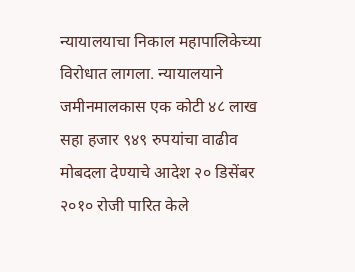न्यायालयाचा निकाल महापालिकेच्या विरोधात लागला. न्यायालयाने जमीनमालकास एक कोटी ४८ लाख सहा हजार ९४९ रुपयांचा वाढीव मोबदला देण्याचे आदेश २० डिसेंबर २०१० रोजी पारित केले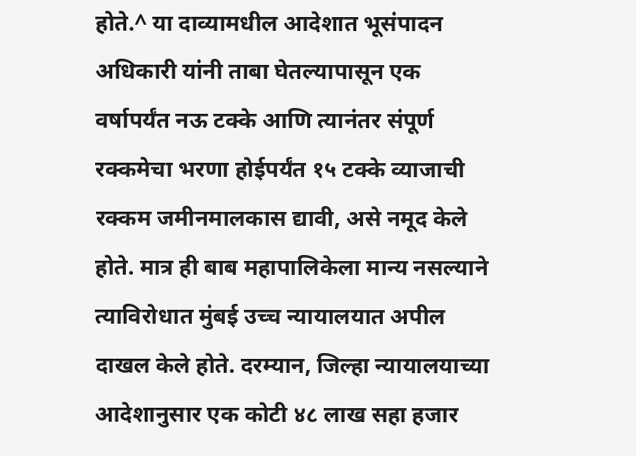होते.^ या दाव्यामधील आदेशात भूसंपादन अधिकारी यांनी ताबा घेतल्यापासून एक वर्षापर्यंत नऊ टक्के आणि त्यानंतर संपूर्ण रक्कमेचा भरणा होईपर्यंत १५ टक्के व्याजाची रक्कम जमीनमालकास द्यावी, असे नमूद केले होते. मात्र ही बाब महापालिकेला मान्य नसल्याने त्याविरोधात मुंबई उच्च न्यायालयात अपील दाखल केले होते. दरम्यान, जिल्हा न्यायालयाच्या आदेशानुसार एक कोटी ४८ लाख सहा हजार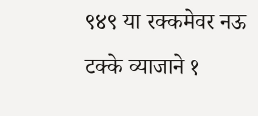९४९ या रक्कमेवर नऊ टक्के व्याजाने १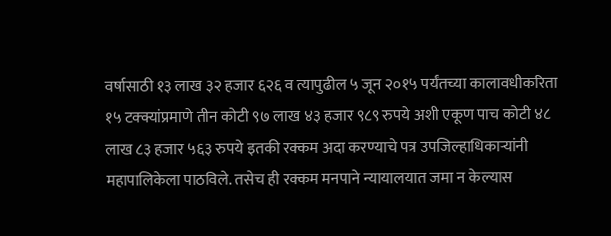वर्षासाठी १३ लाख ३२ हजार ६२६ व त्यापुढील ५ जून २०१५ पर्यंतच्या कालावधीकरिता १५ टक्क्यांप्रमाणे तीन कोटी ९७ लाख ४३ हजार ९८९ रुपये अशी एकूण पाच कोटी ४८ लाख ८३ हजार ५६३ रुपये इतकी रक्कम अदा करण्याचे पत्र उपजिल्हाधिकाऱ्यांनी महापालिकेला पाठविले. तसेच ही रक्कम मनपाने न्यायालयात जमा न केल्यास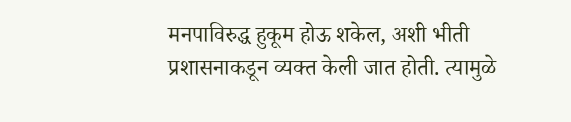मनपाविरुद्ध हुकूम होऊ शकेल, अशी भीती प्रशासनाकडून व्यक्त केली जात होती. त्यामुळे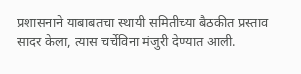प्रशासनाने याबाबतचा स्थायी समितीच्या बैठकीत प्रस्ताव सादर केला, त्यास चर्चेविना मंजुरी देण्यात आली.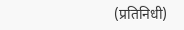(प्रतिनिधी)